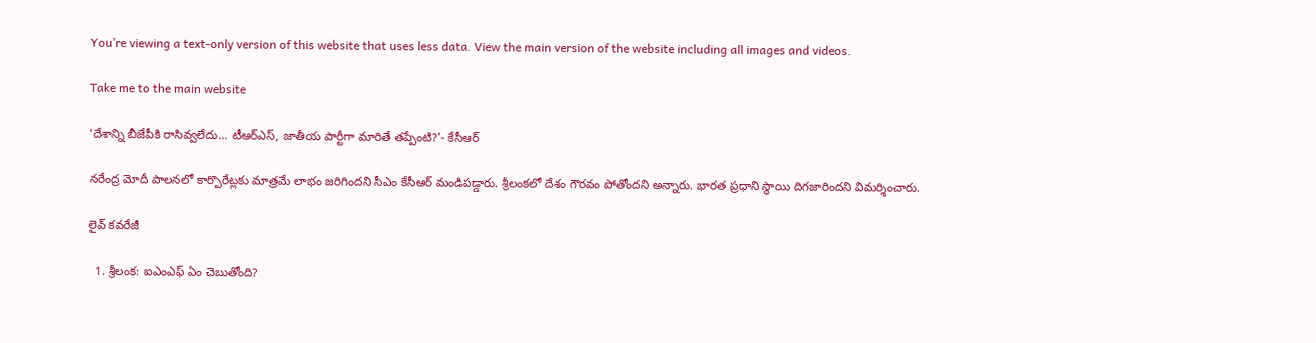You’re viewing a text-only version of this website that uses less data. View the main version of the website including all images and videos.

Take me to the main website

‘దేశాన్ని బీజేపీకి రాసివ్వలేదు... టీఆర్ఎస్, జాతీయ పార్టీగా మారితే తప్పేంటి?’- కేసీఆర్

న‌రేంద్ర మోదీ పాల‌న‌లో కార్పొరేట్ల‌కు మాత్ర‌మే లాభం జ‌రిగింద‌ని సీఎం కేసీఆర్ మండిప‌డ్డారు. శ్రీలంక‌లో దేశం గౌరవం పోతోందని అన్నారు. భార‌త ప్ర‌ధాని స్థాయి దిగ‌జారింద‌ని విమ‌ర్శించారు.

లైవ్ కవరేజీ

  1. శ్రీలంక: ఐఎంఎఫ్ ఏం చెబుతోంది?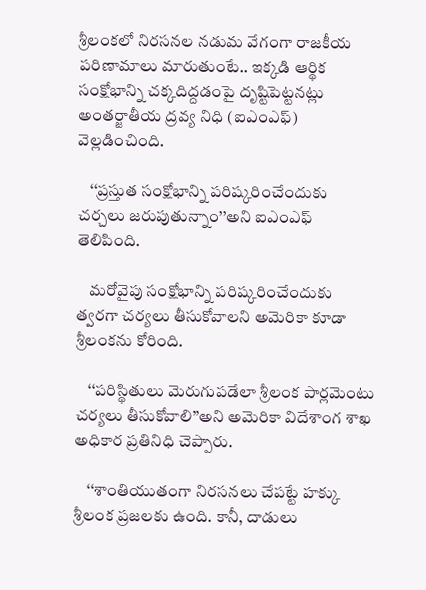శ్రీలంకలో నిరసనల నడుమ వేగంగా రాజకీయ పరిణామాలు మారుతుంటే.. ఇక్కడి ఆర్థిక సంక్షోభాన్ని చక్కదిద్దడంపై దృష్టిపెట్టనట్లు అంతర్జాతీయ ద్రవ్య నిధి (ఐఎంఎఫ్) వెల్లడించింది.

    ‘‘ప్రస్తుత సంక్షోభాన్ని పరిష్కరించేందుకు చర్చలు జరుపుతున్నాం’’అని ఐఎంఎఫ్ తెలిపింది.

    మరోవైపు సంక్షోభాన్ని పరిష్కరించేందుకు త్వరగా చర్యలు తీసుకోవాలని అమెరికా కూడా శ్రీలంకను కోరింది.

    ‘‘పరిస్థితులు మెరుగుపడేలా శ్రీలంక పార్లమెంటు చర్యలు తీసుకోవాలి’’అని అమెరికా విదేశాంగ శాఖ అధికార ప్రతినిధి చెప్పారు.

    ‘‘శాంతియుతంగా నిరసనలు చేపట్టే హక్కు శ్రీలంక ప్రజలకు ఉంది. కానీ, దాడులు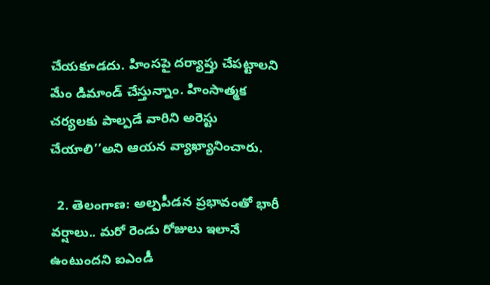చేయకూడదు. హింసపై దర్యాప్తు చేపట్టాలని మేం డిమాండ్ చేస్తున్నాం. హింసాత్మక చర్యలకు పాల్పడే వారిని అరెస్టు చేయాలి’’అని ఆయన వ్యాఖ్యానించారు.

  2. తెలంగాణ: అల్పపీడన ప్రభావంతో భారీ వర్షాలు.. మరో రెండు రోజులు ఇలానే ఉంటుందని ఐఎండీ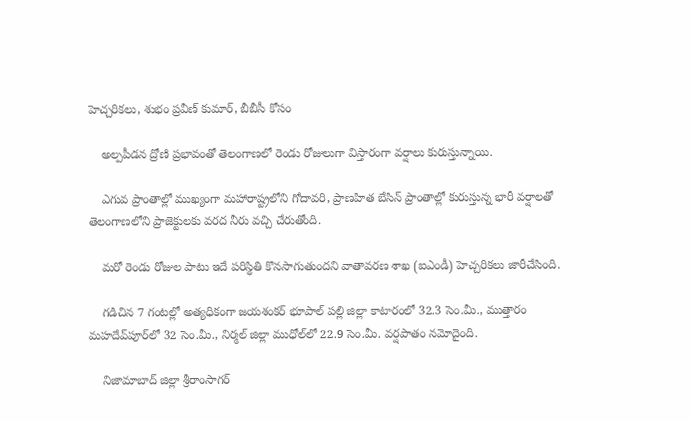హెచ్చరికలు, శుభం ప్రవీణ్ కుమార్, బీబీసీ కోసం

    అల్పపీడన ద్రోణి ప్రభావంతో తెలంగాణలో రెండు రోజులుగా విస్తారంగా వర్షాలు కురుస్తున్నాయి.

    ఎగువ ప్రాంతాల్లో ముఖ్యంగా మహారాష్ట్రలోని గోదావరి, ప్రాణహిత బేసిన్ ప్రాంతాల్లో కురుస్తున్న భారీ వర్షాలతో తెలంగాణలోని ప్రాజెక్టులకు వరద నీరు వచ్చి చేరుతోంది.

    మరో రెండు రోజుల పాటు ఇదే పరిస్థితి కొనసాగుతుందని వాతావరణ శాఖ (ఐఎండీ) హెచ్చరికలు జారీచేసింది.

    గడిచిన 7 గంటల్లో అత్యధికంగా జయశంకర్ భూపాల్ పల్లి జిల్లా కాటారంలో 32.3 సెం.మీ., ముత్తారం మహదేవ్‌పూర్‌లో 32 సెం.మీ., నిర్మల్ జిల్లా ముధోల్‌లో 22.9 సెం.మీ. వర్షపాతం నమోదైంది.

    నిజామాబాద్ జిల్లా శ్రీరాంసాగర్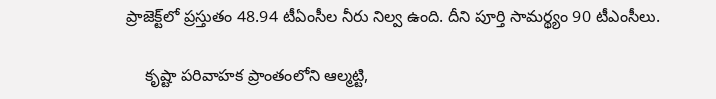ప్రాజెక్ట్‌లో ప్రస్తుతం 48.94 టీఏంసీల నీరు నిల్వ ఉంది. దీని పూర్తి సామర్థ్యం 90 టీఎంసీలు.

    కృష్టా పరివాహక ప్రాంతంలోని ఆల్మట్టి,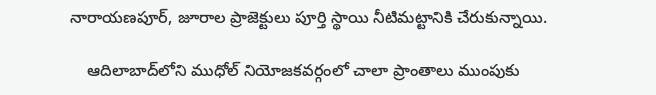నారాయణపూర్, జూరాల ప్రాజెక్టులు పూర్తి స్థాయి నీటిమట్టానికి చేరుకున్నాయి.

    ఆదిలాబాద్‌లోని ముధోల్ నియోజకవర్గంలో చాలా ప్రాంతాలు ముంపుకు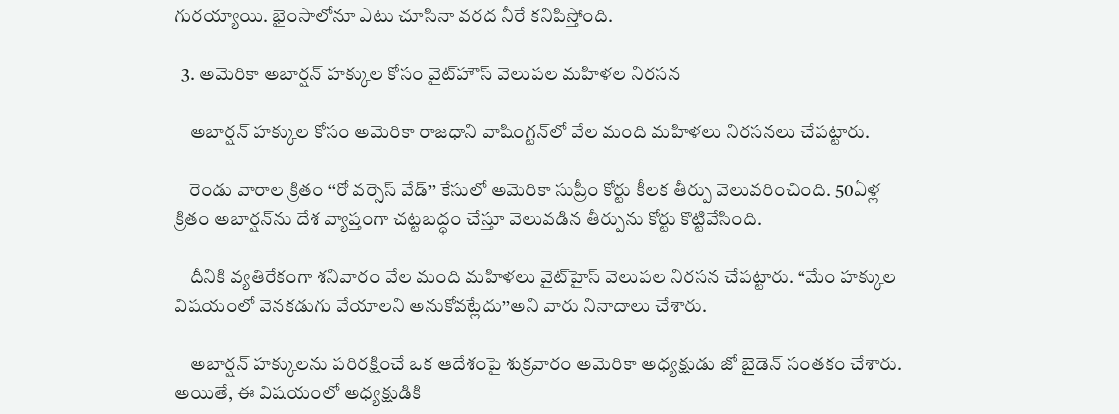గురయ్యాయి. భైంసాలోనూ ఎటు చూసినా వరద నీరే కనిపిస్తోంది.

  3. అమెరికా అబార్షన్ హక్కుల కోసం వైట్‌హౌస్ వెలుపల మహిళల నిరసన

    అబార్షన్ హక్కుల కోసం అమెరికా రాజధాని వాషింగ్టన్‌లో వేల మంది మహిళలు నిరసనలు చేపట్టారు.

    రెండు వారాల క్రితం ‘‘రో వర్సెస్ వేడ్’’ కేసులో అమెరికా సుప్రీం కోర్టు కీలక తీర్పు వెలువరించింది. 50ఏళ్ల క్రితం అబార్షన్‌ను దేశ వ్యాప్తంగా చట్టబద్ధం చేస్తూ వెలువడిన తీర్పును కోర్టు కొట్టివేసింది.

    దీనికి వ్యతిరేకంగా శనివారం వేల మంది మహిళలు వైట్‌హైస్ వెలుపల నిరసన చేపట్టారు. ‘‘మేం హక్కుల విషయంలో వెనకడుగు వేయాలని అనుకోవట్లేదు’’అని వారు నినాదాలు చేశారు.

    అబార్షన్ హక్కులను పరిరక్షించే ఒక ఆదేశంపై శుక్రవారం అమెరికా అధ్యక్షుడు జో బైడెన్ సంతకం చేశారు. అయితే, ఈ విషయంలో అధ్యక్షుడికి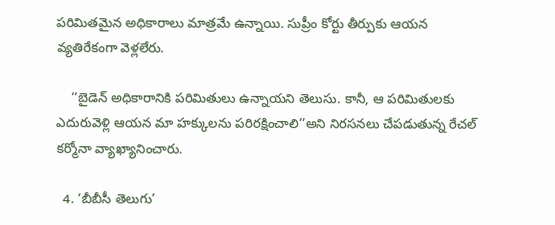పరిమితమైన అధికారాలు మాత్రమే ఉన్నాయి. సుప్రీం కోర్టు తీర్పుకు ఆయన వ్యతిరేకంగా వెళ్లలేరు.

    ‘‘బైడెన్ అధికారానికి పరిమితులు ఉన్నాయని తెలుసు. కానీ, ఆ పరిమితులకు ఎదురువెళ్లి ఆయన మా హక్కులను పరిరక్షించాలి’’అని నిరసనలు చేపడుతున్న రేచల్ కర్మోనా వ్యాఖ్యానించారు.

  4. ‘బీబీసీ తెలుగు’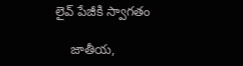లైవ్ పేజీకి స్వాగతం

    జాతీయ,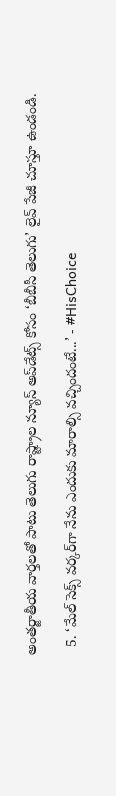అంతర్జాతీయ వార్తలతో పాటు తెలుగు రాష్ట్రాల న్యూస్ అప్‌డేట్స్ కోసం ‘బీబీసీ తెలుగు’ లైవ్ పేజీ చూస్తూ ఉండండి.

  5. ‘మేల్ సెక్స్ వర్కర్‌‌గా నేను ఎందుకు మారాల్సి వచ్చిందంటే...’ - #HisChoice